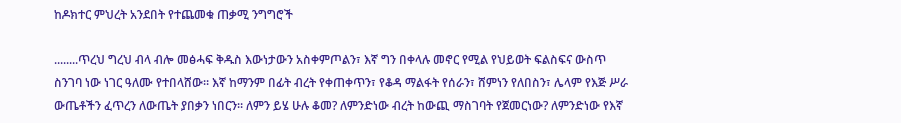ከዶክተር ምህረት አንደበት የተጨመቁ ጠቃሚ ንግግሮች

........ጥረህ ግረህ ብላ ብሎ መፅሓፍ ቅዱስ እውነታውን አስቀምጦልን፣ እኛ ግን በቀላሉ መኖር የሚል የህይወት ፍልስፍና ውስጥ ስንገባ ነው ነገር ዓለሙ የተበላሸው። እኛ ከማንም በፊት ብረት የቀጠቀጥን፣ የቆዳ ማልፋት የሰራን፣ ሸምነን የለበስን፣ ሌላም የእጅ ሥራ ውጤቶችን ፈጥረን ለውጤት ያበቃን ነበርን። ለምን ይሄ ሁሉ ቆመ? ለምንድነው ብረት ከውጪ ማስገባት የጀመርነው? ለምንድነው የእኛ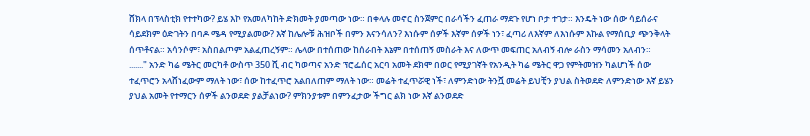ሸክላ በፕላስቲክ የተተካው? ይሄ እኮ የአመለካከት ድክመት ያመጣው ነው። በቀላሉ መኖር ስንጀምር በራሳችን ፈጠራ ማደጉ የሆነ ቦታ ተገታ። እንዴት ነው ሰው ሳይሰራና ሳይደክም ዕድገትን በባዶ ሜዳ የሚያልመው? እኛ ከሌሎቹ ሕዝቦች በምን እናንሳለን? እነሱም ሰዎች እኛም ሰዎች ነን፣ ፈጣሪ ለእኛም ለእነሱም እኩል የማሰቢያ ጭንቅላት ሰጥቶናል። አሳንሶም፣ አስበልጦም አልፈጠረኝም። ሌላው በተሰጠው ከሰራበት እኔም በተሰጠኝ መስራት እና ለውጥ መፍጠር አለብኝ ብሎ ራስን ማሳመን አለብን።
......." አንድ ካሬ ሜትር መርካቶ ውስጥ 350 ሺ ብር ካወጣና አንድ ፕሮፌሰር አርባ አመት ደክሞ በወር የሚያገኛት የአንዲት ካሬ ሜትር ዋጋ የምትመዝን ካልሆነች ሰው ተፈጥሮን አላሸነፈውም ማለት ነው፣ ሰው ከተፈጥሮ አልበለጠም ማለት ነው። መሬት ተፈጥሯዊ ነች፣ ለምንድነው ትንሿ መሬት ይህቺን ያህል ስትወደድ ለምንድነው እኛ ይሄን ያህል አመት የተማርን ሰዎች ልንወደድ ያልቻልነው? ምክንያቱም በምንፈታው ችግር ልክ ነው እኛ ልንወደድ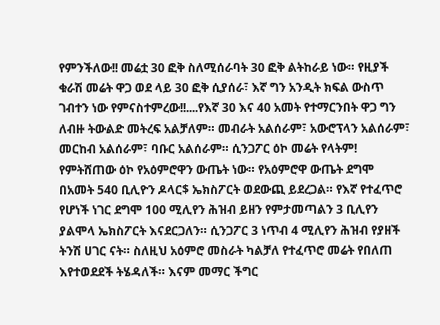የምንችለው!! መሬቷ 30 ፎቅ ስለሚሰራባት 30 ፎቅ ልትከራይ ነው። የዚያች ቁራሽ መሬት ዋጋ ወደ ላይ 30 ፎቅ ሲያሰራ፣ እኛ ግን አንዲት ክፍል ውስጥ ገብተን ነው የምናስተምረው!!....የእኛ 30 እና 40 አመት የተማርንበት ዋጋ ግን ለብዙ ትውልድ መትረፍ አልቻለም። መብራት አልሰራም፣ አውሮፕላን አልሰራም፣ መርከብ አልሰራም፣ ባቡር አልሰራም። ሲንጋፖር ዕኮ መሬት የላትም! የምትሸጠው ዕኮ የአዕምሮዋን ውጤት ነው። የአዕምሮዋ ውጤት ደግሞ በአመት 540 ቢሊዮን ዶላር$ ኤክስፖርት ወደውጪ ይደረጋል። የእኛ የተፈጥሮ የሆነች ነገር ደግሞ 100 ሚሊየን ሕዝብ ይዘን የምታመጣልን 3 ቢሊየን ያልሞላ ኤክስፖርት እናደርጋለን። ሲንጋፖር 3 ነጥብ 4 ሚሊየን ሕዝብ የያዘች ትንሽ ሀገር ናት። ስለዚህ አዕምሮ መስራት ካልቻለ የተፈጥሮ መሬት የበለጠ እየተወደደች ትሄዳለች። እናም መማር ችግር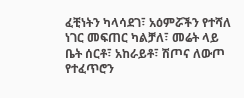ፈቺነትን ካላሳደገ፣ አዕምሯችን የተሻለ ነገር መፍጠር ካልቻለ፣ መሬት ላይ ቤት ሰርቶ፣ አከራይቶ፣ ሽጦና ለውጦ የተፈጥሮን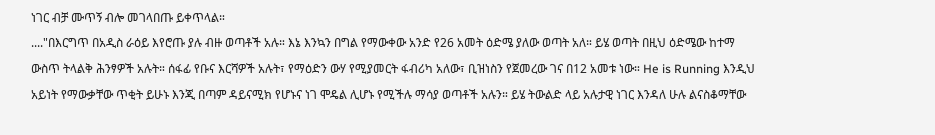ነገር ብቻ ሙጥኝ ብሎ መገላበጡ ይቀጥላል።
...."በእርግጥ በአዲስ ራዕይ እየሮጡ ያሉ ብዙ ወጣቶች አሉ። እኔ እንኳን በግል የማውቀው አንድ የ26 አመት ዕድሜ ያለው ወጣት አለ። ይሄ ወጣት በዚህ ዕድሜው ከተማ ውስጥ ትላልቅ ሕንፃዎች አሉት። ሰፋፊ የቡና እርሻዎች አሉት፣ የማዕድን ውሃ የሚያመርት ፋብሪካ አለው፣ ቢዝነስን የጀመረው ገና በ12 አመቱ ነው። He is Running እንዲህ አይነት የማውቃቸው ጥቂት ይሁኑ እንጂ በጣም ዳይናሚክ የሆኑና ነገ ሞዴል ሊሆኑ የሚችሉ ማሳያ ወጣቶች አሉን። ይሄ ትውልድ ላይ አሉታዊ ነገር እንዳለ ሁሉ ልናስቆማቸው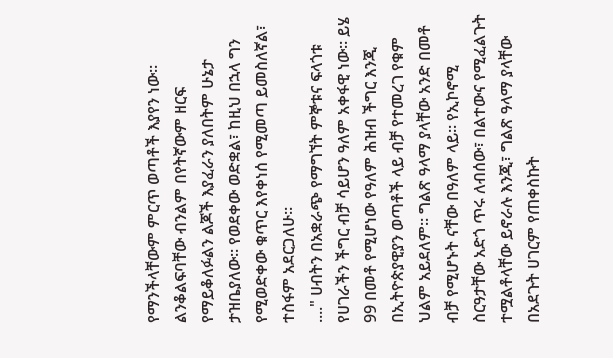የማንችላቸውም ምርጥ ወጣቶች እያየን ነው። ልንቆልፍባቸው ብንልም በየትኛውም ዘርፍ የማይቆለፉልን ልጆች እያፈራን ያለበትም ሁኔታ ታዝቤያለው። የወደቀው ወድቋል፣ ከዚህ በኋላ ግን የሚወድቀው ቁጥር እየቀነሰ የሚመጣ ይመስለኛል፣ ተስፋም አደርጋለሁ።
...." ሀብትን በአቋራጭ የማግኘት ምኞቱና ፍላጎቱ የሀገራችን ችግር ብቻ ሳይሆን ዓለም አቀፋዊ ነው። ይሄ 99 በመቶ የሚሆነው የዓለም ሕዝብ ችግር እንጂ በኢትዮጵያዊያን ወጣቶች ላይ ብቻ የተመረገ የቁም ህልም አይደለም። ግልጽ ዓላማ ያላቸው አንድ በመቶ ብቻ የሚሆኑት ናቸው በዓለም ላይ። የኢኮኖሚ ስርዓታቸው አድጎ ጥሩ ለብሰው፣ በልተውና የሚፈልጉት ተሟልቶላቸው ይኖራሉ እንጂ፣ ግልጽ ዓላማ ያላቸው በአደጉት ሀገርም የጠቀስኩት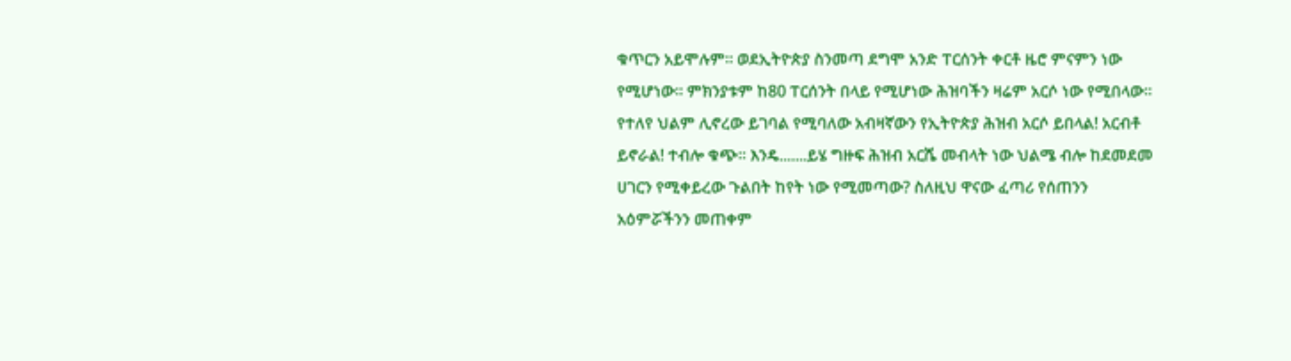ቁጥርን አይሞሉም። ወደኢትዮጵያ ስንመጣ ደግሞ አንድ ፐርሰንት ቀርቶ ዜሮ ምናምን ነው የሚሆነው። ምክንያቱም ከ80 ፐርሰንት በላይ የሚሆነው ሕዝባችን ዛሬም አርሶ ነው የሚበላው። የተለየ ህልም ሊኖረው ይገባል የሚባለው አብዛኛውን የኢትዮጵያ ሕዝብ አርሶ ይበላል! አርብቶ ይኖራል! ተብሎ ቁጭ። እንዴ.......ይሄ ግዙፍ ሕዝብ አርሼ መብላት ነው ህልሜ ብሎ ከደመደመ ሀገርን የሚቀይረው ጉልበት ከየት ነው የሚመጣው? ስለዚህ ዋናው ፈጣሪ የሰጠንን አዕምሯችንን መጠቀም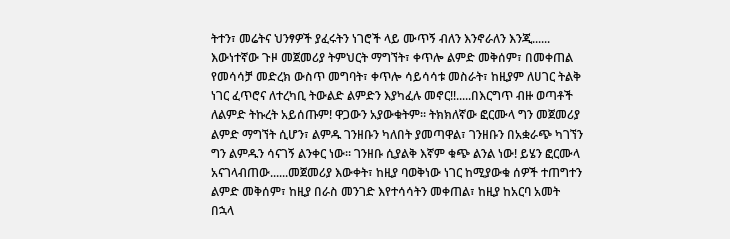ትተን፣ መሬትና ህንፃዎች ያፈሩትን ነገሮች ላይ ሙጥኝ ብለን እንኖራለን እንጂ...... እውነተኛው ጉዞ መጀመሪያ ትምህርት ማግኘት፣ ቀጥሎ ልምድ መቅሰም፣ በመቀጠል የመሳሳቻ መድረክ ውስጥ መግባት፣ ቀጥሎ ሳይሳሳቱ መስራት፣ ከዚያም ለሀገር ትልቅ ነገር ፈጥሮና ለተረካቢ ትውልድ ልምድን እያካፈሉ መኖር!!.....በእርግጥ ብዙ ወጣቶች ለልምድ ትኩረት አይሰጡም! ዋጋውን አያውቁትም። ትክክለኛው ፎርሙላ ግን መጀመሪያ ልምድ ማግኘት ሲሆን፣ ልምዱ ገንዘቡን ካለበት ያመጣዋል፣ ገንዘቡን በአቋራጭ ካገኘን ግን ልምዱን ሳናገኝ ልንቀር ነው። ገንዘቡ ሲያልቅ እኛም ቁጭ ልንል ነው! ይሄን ፎርሙላ አናገላብጠው......መጀመሪያ እውቀት፣ ከዚያ ባወቅነው ነገር ከሚያውቁ ሰዎች ተጠግተን ልምድ መቅሰም፣ ከዚያ በራስ መንገድ እየተሳሳትን መቀጠል፣ ከዚያ ከአርባ አመት በኋላ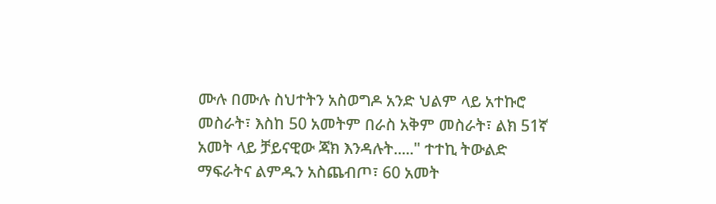ሙሉ በሙሉ ስህተትን አስወግዶ አንድ ህልም ላይ አተኩሮ መስራት፣ እስከ 50 አመትም በራስ አቅም መስራት፣ ልክ 51ኛ አመት ላይ ቻይናዊው ጃክ እንዳሉት....." ተተኪ ትውልድ ማፍራትና ልምዱን አስጨብጦ፣ 60 አመት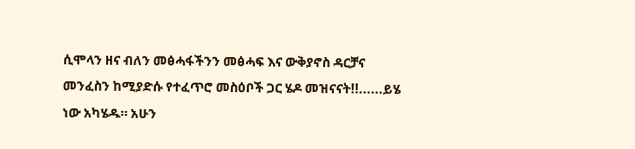ሲሞላን ዘና ብለን መፅሓፋችንን መፅሓፍ እና ውቅያኖስ ዳርቻና መንፈስን ከሚያድሱ የተፈጥሮ መስዕቦች ጋር ሄዶ መዝናናት!!......ይሄ ነው አካሄዱ። አሁን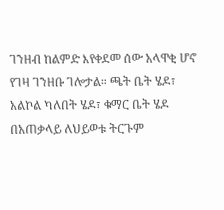ገንዘብ ከልምድ እየቀደመ ሰው አላዋቂ ሆኖ የገዛ ገንዘቡ ገሎታል። ጫት ቤት ሄዶ፣ አልኮል ካለበት ሄዶ፣ ቁማር ቤት ሄዶ በአጠቃላይ ለህይወቱ ትርጉም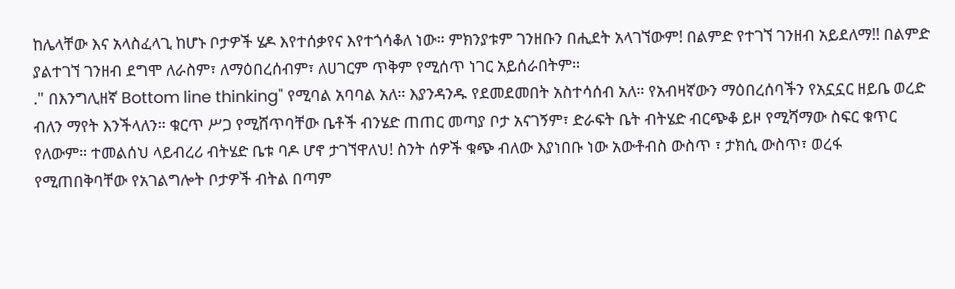ከሌላቸው እና አላስፈላጊ ከሆኑ ቦታዎች ሄዶ እየተሰቃየና እየተጎሳቆለ ነው። ምክንያቱም ገንዘቡን በሒደት አላገኘውም! በልምድ የተገኘ ገንዘብ አይደለማ!! በልምድ ያልተገኘ ገንዘብ ደግሞ ለራስም፣ ለማዕበረሰብም፣ ለሀገርም ጥቅም የሚሰጥ ነገር አይሰራበትም።
." በእንግሊዘኛ Bottom line thinking" የሚባል አባባል አለ። እያንዳንዱ የደመደመበት አስተሳሰብ አለ። የአብዛኛውን ማዕበረሰባችን የአኗኗር ዘይቤ ወረድ ብለን ማየት እንችላለን። ቁርጥ ሥጋ የሚሸጥባቸው ቤቶች ብንሄድ ጠጠር መጣያ ቦታ አናገኝም፣ ድራፍት ቤት ብትሄድ ብርጭቆ ይዞ የሚሻማው ስፍር ቁጥር የለውም። ተመልሰህ ላይብረሪ ብትሄድ ቤቱ ባዶ ሆኖ ታገኘዋለህ! ስንት ሰዎች ቁጭ ብለው እያነበቡ ነው አውቶብስ ውስጥ ፣ ታክሲ ውስጥ፣ ወረፋ የሚጠበቅባቸው የአገልግሎት ቦታዎች ብትል በጣም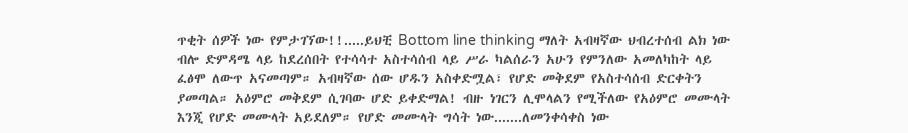ጥቂት ሰዎች ነው የምታገኘው!!.....ይህቺ Bottom line thinking ማለት አብዛኛው ህብረተሰብ ልክ ነው ብሎ ድምዳሜ ላይ ከደረሰበት የተሳሳተ አስተሳሰብ ላይ ሥራ ካልሰራን አሁን የምንለው አመለካከት ላይ ፈፅሞ ለውጥ አናመጣም። አብዛኛው ሰው ሆዱን አስቀድሟል፣ የሆድ መቅደም የአስተሳሰብ ድርቀትን ያመጣል። አዕምሮ መቅደም ሲገባው ሆድ ይቀድማል! ብዙ ነገርን ሊሞላልን የሚችለው የአዕምሮ መሙላት እንጂ የሆድ መሙላት አይደለም። የሆድ መሙላት ግሳት ነው.......ለመንቀሳቀስ ነው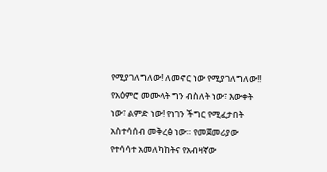የሚያገለግለው! ለመኖር ነው የሚያገለግለው!! የአዕምሮ መሙላት ግን ብስለት ነው፣ እውቀት ነው፣ ልምድ ነው! የነገን ችግር የሚፈታበት አስተሳሰብ መቅረፅ ነው። የመጀመሪያው የተሳሳተ አመለካከትና የአብዛኛው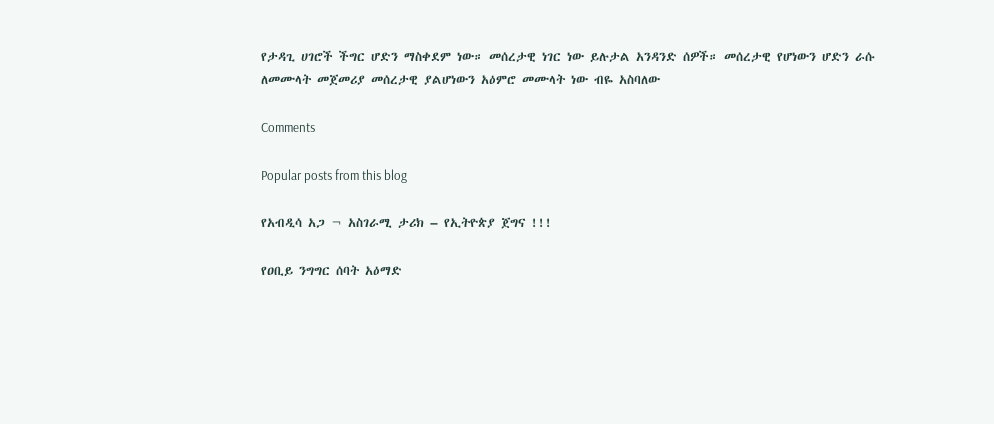የታዳጊ ሀገሮች ችግር ሆድን ማስቀደም ነው። መሰረታዊ ነገር ነው ይሉታል አንዳንድ ሰዎች። መሰረታዊ የሆነውን ሆድን ራሱ ለመሙላት መጀመሪያ መሰረታዊ ያልሆነውን አዕምሮ መሙላት ነው ብዬ አስባለው

Comments

Popular posts from this blog

የአብዲሳ አጋ ¬ አስገራሚ ታሪክ – የኢትዮጵያ ጀግና !!!

የዐቢይ ንግግር ሰባት አዕማድ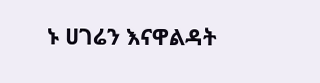ኑ ሀገሬን እናዋልዳት